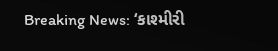Breaking News: ‘કાશ્મીરી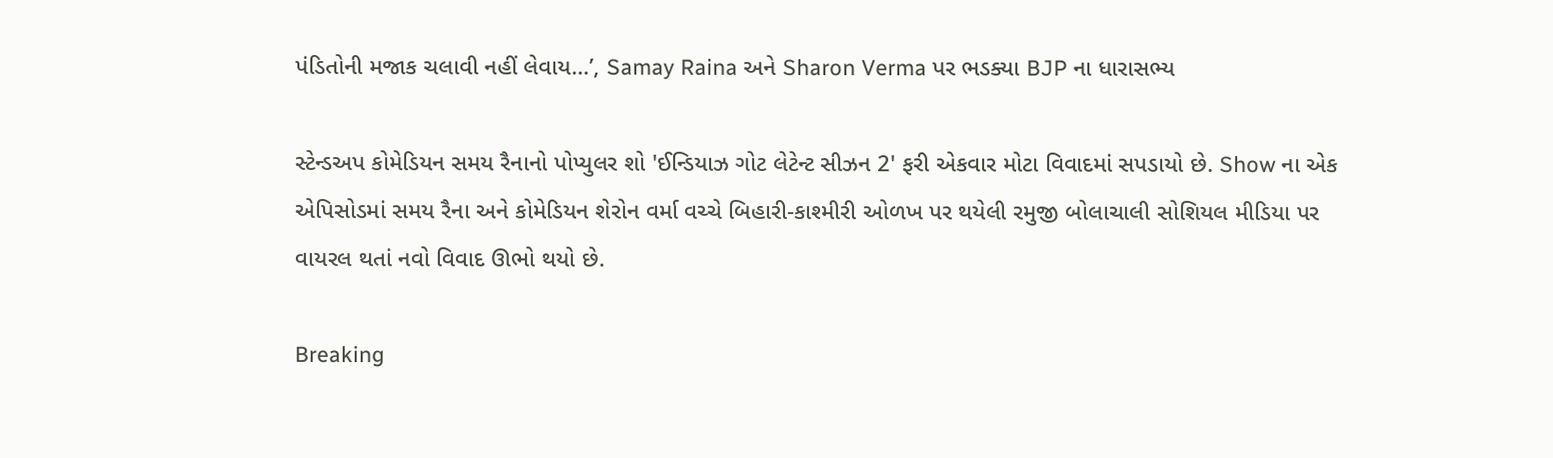પંડિતોની મજાક ચલાવી નહીં લેવાય…’, Samay Raina અને Sharon Verma પર ભડક્યા BJP ના ધારાસભ્ય

સ્ટેન્ડઅપ કોમેડિયન સમય રૈનાનો પોપ્યુલર શો 'ઈન્ડિયાઝ ગોટ લેટેન્ટ સીઝન 2' ફરી એકવાર મોટા વિવાદમાં સપડાયો છે. Show ના એક એપિસોડમાં સમય રૈના અને કોમેડિયન શેરોન વર્મા વચ્ચે બિહારી-કાશ્મીરી ઓળખ પર થયેલી રમુજી બોલાચાલી સોશિયલ મીડિયા પર વાયરલ થતાં નવો વિવાદ ઊભો થયો છે.

Breaking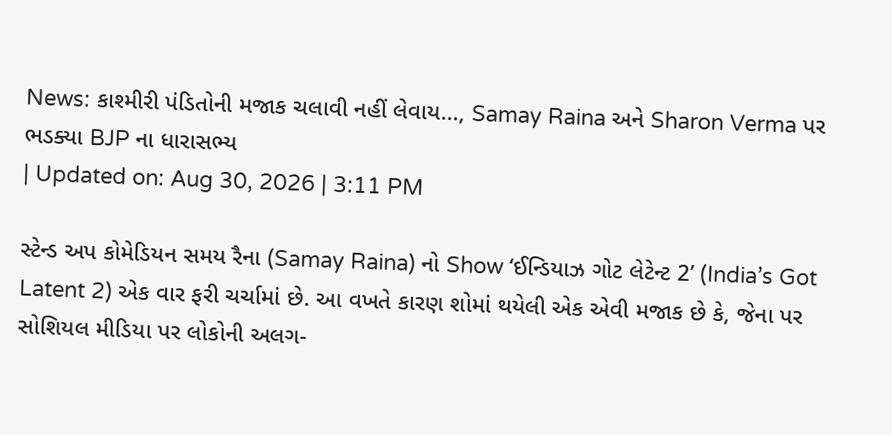News: કાશ્મીરી પંડિતોની મજાક ચલાવી નહીં લેવાય..., Samay Raina અને Sharon Verma પર ભડક્યા BJP ના ધારાસભ્ય
| Updated on: Aug 30, 2026 | 3:11 PM

સ્ટેન્ડ અપ કોમેડિયન સમય રૈના (Samay Raina) નો Show ‘ઈન્ડિયાઝ ગોટ લેટેન્ટ 2’ (India’s Got Latent 2) એક વાર ફરી ચર્ચામાં છે. આ વખતે કારણ શોમાં થયેલી એક એવી મજાક છે કે, જેના પર સોશિયલ મીડિયા પર લોકોની અલગ-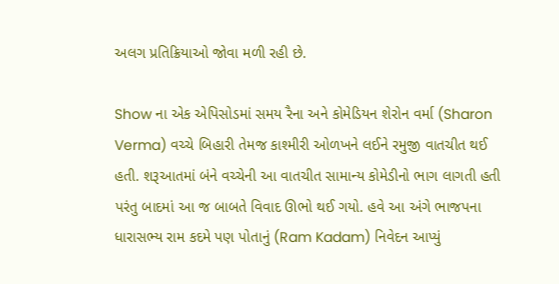અલગ પ્રતિક્રિયાઓ જોવા મળી રહી છે.

Show ના એક એપિસોડમાં સમય રૈના અને કોમેડિયન શેરોન વર્મા (Sharon Verma) વચ્ચે બિહારી તેમજ કાશ્મીરી ઓળખને લઈને રમુજી વાતચીત થઈ હતી. શરૂઆતમાં બંને વચ્ચેની આ વાતચીત સામાન્ય કોમેડીનો ભાગ લાગતી હતી પરંતુ બાદમાં આ જ બાબતે વિવાદ ઊભો થઈ ગયો. હવે આ અંગે ભાજપના ધારાસભ્ય રામ કદમે પણ પોતાનું (Ram Kadam) નિવેદન આપ્યું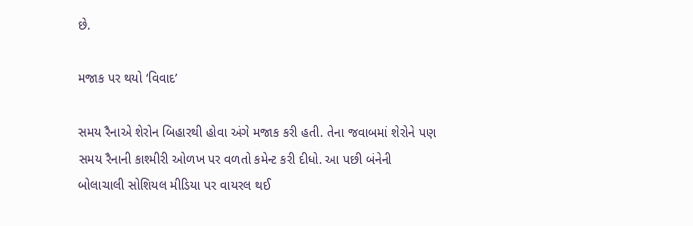છે.

મજાક પર થયો ‘વિવાદ’

સમય રૈનાએ શેરોન બિહારથી હોવા અંગે મજાક કરી હતી. તેના જવાબમાં શેરોને પણ સમય રૈનાની કાશ્મીરી ઓળખ પર વળતો કમેન્ટ કરી દીધો. આ પછી બંનેની બોલાચાલી સોશિયલ મીડિયા પર વાયરલ થઈ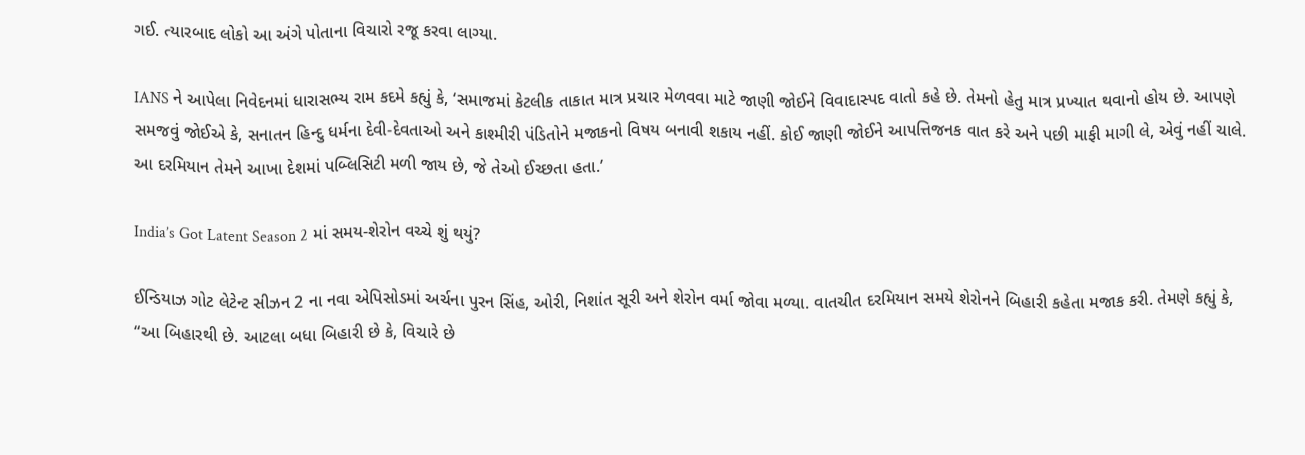ગઈ. ત્યારબાદ લોકો આ અંગે પોતાના વિચારો રજૂ કરવા લાગ્યા.

IANS ને આપેલા નિવેદનમાં ધારાસભ્ય રામ કદમે કહ્યું કે, ‘સમાજમાં કેટલીક તાકાત માત્ર પ્રચાર મેળવવા માટે જાણી જોઈને વિવાદાસ્પદ વાતો કહે છે. તેમનો હેતુ માત્ર પ્રખ્યાત થવાનો હોય છે. આપણે સમજવું જોઈએ કે, સનાતન હિન્દુ ધર્મના દેવી-દેવતાઓ અને કાશ્મીરી પંડિતોને મજાકનો વિષય બનાવી શકાય નહીં. કોઈ જાણી જોઈને આપત્તિજનક વાત કરે અને પછી માફી માગી લે, એવું નહીં ચાલે. આ દરમિયાન તેમને આખા દેશમાં પબ્લિસિટી મળી જાય છે, જે તેઓ ઈચ્છતા હતા.’

India’s Got Latent Season 2 માં સમય-શેરોન વચ્ચે શું થયું?

ઈન્ડિયાઝ ગોટ લેટેન્ટ સીઝન 2 ના નવા એપિસોડમાં અર્ચના પુરન સિંહ, ઓરી, નિશાંત સૂરી અને શેરોન વર્મા જોવા મળ્યા. વાતચીત દરમિયાન સમયે શેરોનને બિહારી કહેતા મજાક કરી. તેમણે કહ્યું કે, “આ બિહારથી છે. આટલા બધા બિહારી છે કે, વિચારે છે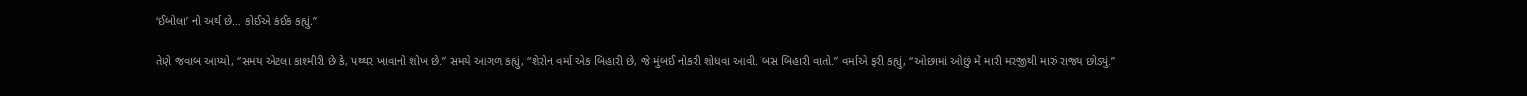‘ઈબોલા’ નો અર્થ છે… કોઈએ કંઈક કહ્યું.”

તેણે જવાબ આપ્યો, “સમય એટલા કાશ્મીરી છે કે, પથ્થર ખાવાનો શોખ છે.” સમયે આગળ કહ્યું, “શેરોન વર્મા એક બિહારી છે, જે મુંબઈ નોકરી શોધવા આવી. બસ બિહારી વાતો.” વર્માએ ફરી કહ્યું, “ઓછામાં ઓછું મેં મારી મરજીથી મારું રાજ્ય છોડ્યું.”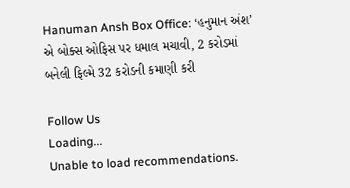Hanuman Ansh Box Office: ‘હનુમાન અંશ’ એ બોક્સ ઓફિસ પર ધમાલ મચાવી, 2 કરોડમાં બનેલી ફિલ્મે 32 કરોડની કમાણી કરી

Follow Us
Loading...
Unable to load recommendations.